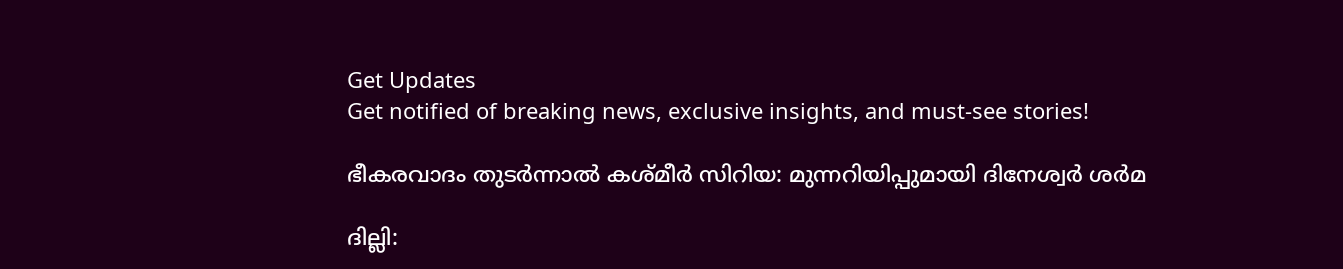Get Updates
Get notified of breaking news, exclusive insights, and must-see stories!

ഭീകരവാദം തുടര്‍ന്നാല്‍ കശ്മീര്‍ സിറിയ: മുന്നറിയിപ്പുമായി ദിനേശ്വര്‍ ശര്‍മ

ദില്ലി: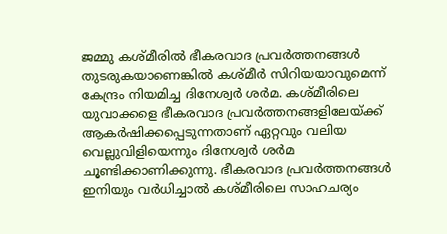ജമ്മു കശ്മീരില്‍ ഭീകരവാദ പ്രവര്‍ത്തനങ്ങള്‍ തുടരുകയാണെങ്കില്‍ കശ്മീര്‍ സിറിയയാവുമെന്ന് കേന്ദ്രം നിയമിച്ച ദിനേശ്വര്‍ ശര്‍മ. കശ്മീരിലെ യുവാക്കളെ ഭീകരവാദ പ്രവര്‍ത്തനങ്ങളിലേയ്ക്ക് ആകര്‍ഷിക്കപ്പെടുന്നതാണ് ഏറ്റവും വലിയ വെല്ലുവിളിയെന്നും ദിനേശ്വര്‍ ശര്‍മ ചൂണ്ടിക്കാണിക്കുന്നു. ഭീകരവാദ പ്രവര്‍ത്തനങ്ങള്‍ ഇനിയും വര്‍ധിച്ചാല്‍ കശ്മീരിലെ സാഹചര്യം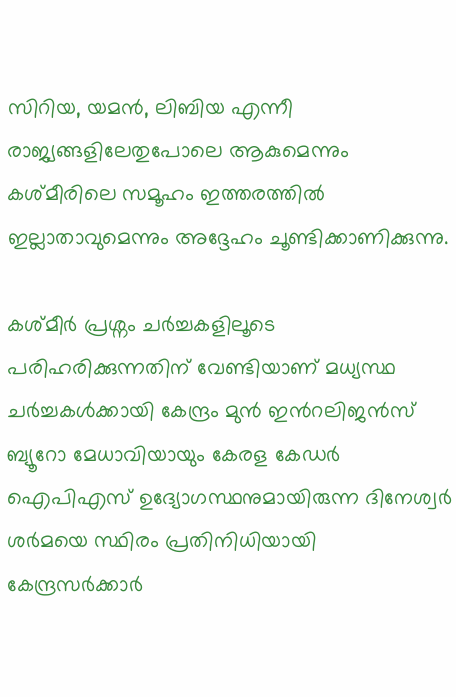സിറിയ, യമന്‍, ലിബിയ എന്നീ രാജ്യങ്ങളിലേതുപോലെ ആകുമെന്നും കശ്മീരിലെ സമൂഹം ഇത്തരത്തില്‍ ഇല്ലാതാവുമെന്നും അദ്ദേഹം ചൂണ്ടിക്കാണിക്കുന്നു.

കശ്മീര്‍ പ്രശ്നം ചര്‍ച്ചകളിലൂടെ പരിഹരിക്കുന്നതിന് വേണ്ടിയാണ് മധ്യസ്ഥ ചര്‍ച്ചകള്‍ക്കായി കേന്ദ്രം മുന്‍ ഇന്‍റലിജന്‍സ് ബ്യൂറോ മേധാവിയായും കേരള കേഡര്‍ ഐപിഎസ് ഉദ്യോഗസ്ഥനുമായിരുന്ന ദിനേശ്വര്‍ ശര്‍മയെ സ്ഥിരം പ്രതിനിധിയായി കേന്ദ്രസര്‍ക്കാര്‍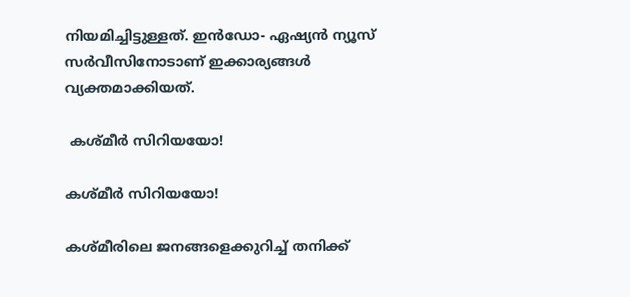നിയമിച്ചിട്ടുള്ളത്. ഇന്‍ഡോ- ഏഷ്യന്‍ ന്യൂസ് സര്‍വീസിനോടാണ് ഇക്കാര്യങ്ങള്‍ വ്യക്തമാക്കിയത്.

 കശ്മീര്‍ സിറിയയോ!

കശ്മീര്‍ സിറിയയോ!

കശ്മീരിലെ ജനങ്ങളെക്കുറിച്ച് തനിക്ക്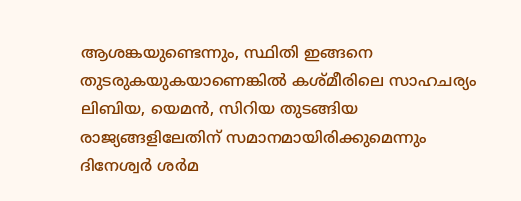ആശങ്കയുണ്ടെന്നും, സ്ഥിതി ഇങ്ങനെ തുടരുകയുകയാണെങ്കില്‍ കശ്മീരിലെ സാഹചര്യം ലിബിയ, യെമന്‍, സിറിയ തുടങ്ങിയ രാജ്യങ്ങളിലേതിന് സമാനമായിരിക്കുമെന്നും ദിനേശ്വര്‍ ശര്‍മ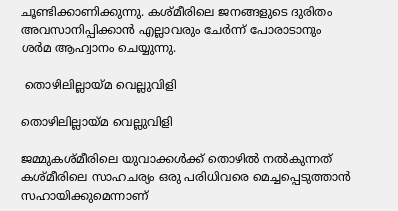ചൂണ്ടിക്കാണിക്കുന്നു. കശ്മീരിലെ ജനങ്ങളുടെ ദുരിതം അവസാനിപ്പിക്കാന്‍ എല്ലാവരും ചേര്‍ന്ന് പോരാടാനും ശര്‍മ ആഹ്വാനം ചെയ്യുന്നു.

 തൊഴിലില്ലായ്മ വെല്ലുവിളി

തൊഴിലില്ലായ്മ വെല്ലുവിളി

ജമ്മുകശ്മീരിലെ യുവാക്കള്‍ക്ക് തൊഴില്‍ നല്‍കുന്നത് കശ്മീരിലെ സാഹചര്യം ഒരു പരിധിവരെ മെച്ചപ്പെടുത്താന്‍ സഹായിക്കുമെന്നാണ്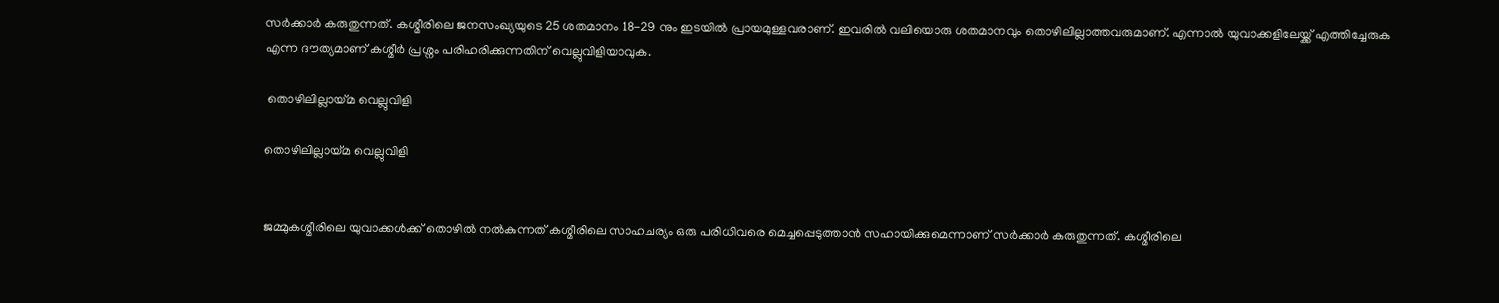സര്‍ക്കാര്‍ കരുതുന്നത്. കശ്മീരിലെ ജനസംഖ്യയുടെ 25 ശതമാനം 18-29 നും ഇടയില്‍ പ്രായമുള്ളവരാണ്. ഇവരില്‍ വലിയൊരു ശതമാനവും തൊഴിലില്ലാത്തവരുമാണ്. എന്നാല്‍ യുവാക്കളിലേയ്ക്ക് എത്തിച്ചേരുക എന്ന ദൗത്യമാണ് കശ്മീര്‍ പ്രശ്നം പരിഹരിക്കുന്നതിന് വെല്ലുവിളിയാവുക.

 തൊഴിലില്ലായ്മ വെല്ലുവിളി

തൊഴിലില്ലായ്മ വെല്ലുവിളി


ജമ്മുകശ്മീരിലെ യുവാക്കള്‍ക്ക് തൊഴില്‍ നല്‍കുന്നത് കശ്മീരിലെ സാഹചര്യം ഒരു പരിധിവരെ മെച്ചപ്പെടുത്താന്‍ സഹായിക്കുമെന്നാണ് സര്‍ക്കാര്‍ കരുതുന്നത്. കശ്മീരിലെ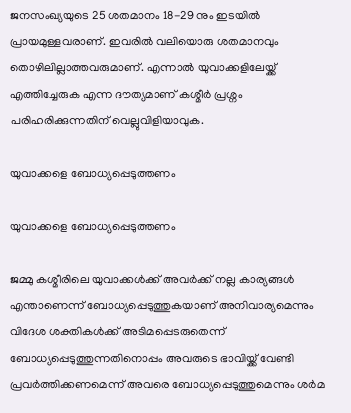ജനസംഖ്യയുടെ 25 ശതമാനം 18-29 നും ഇടയില്‍ പ്രായമുള്ളവരാണ്. ഇവരില്‍ വലിയൊരു ശതമാനവും തൊഴിലില്ലാത്തവരുമാണ്. എന്നാല്‍ യുവാക്കളിലേയ്ക്ക് എത്തിച്ചേരുക എന്ന ദൗത്യമാണ് കശ്മീര്‍ പ്രശ്നം പരിഹരിക്കുന്നതിന് വെല്ലുവിളിയാവുക.

യുവാക്കളെ ബോധ്യപ്പെടുത്തണം

യുവാക്കളെ ബോധ്യപ്പെടുത്തണം

ജമ്മു കശ്മീരിലെ യുവാക്കള്‍ക്ക് അവര്‍ക്ക് നല്ല കാര്യങ്ങള്‍ എന്താണെന്ന് ബോധ്യപ്പെടുത്തുകയാണ് അനിവാര്യമെന്നും വിദേശ ശക്തികള്‍ക്ക് അടിമപ്പെടരുതെന്ന് ബോധ്യപ്പെടുത്തുന്നതിനൊപ്പം അവരുടെ ഭാവിയ്ക്ക് വേണ്ടി പ്രവര്‍ത്തിക്കണമെന്ന് അവരെ ബോധ്യപ്പെടുത്തുമെന്നും ശര്‍മ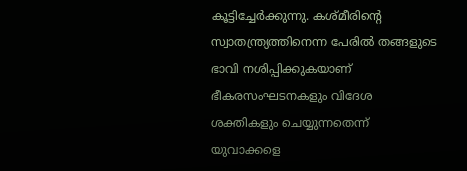കൂട്ടിച്ചേര്‍ക്കുന്നു. കശ്മീരിന്‍റെ സ്വാതന്ത്ര്യത്തിനെന്ന പേരില്‍ തങ്ങളുടെ ഭാവി നശിപ്പിക്കുകയാണ് ഭീകരസംഘടനകളും വിദേശ ശക്തികളും ചെയ്യുന്നതെന്ന് യുവാക്കളെ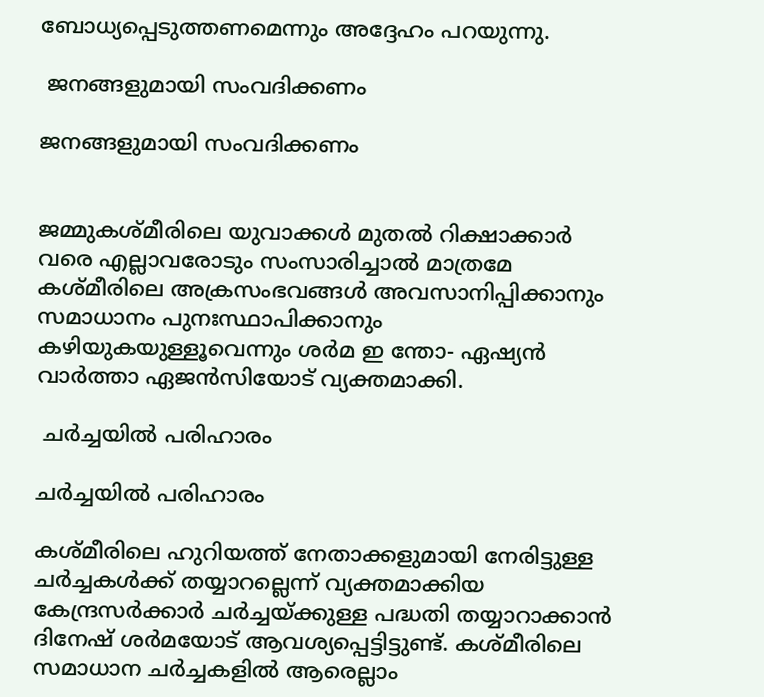ബോധ്യപ്പെടുത്തണമെന്നും അദ്ദേഹം പറയുന്നു.

 ജനങ്ങളുമായി സംവദിക്കണം

ജനങ്ങളുമായി സംവദിക്കണം


ജമ്മുകശ്മീരിലെ യുവാക്കള്‍ മുതല്‍ റിക്ഷാക്കാര്‍ വരെ എല്ലാവരോടും സംസാരിച്ചാല്‍ മാത്രമേ കശ്മീരിലെ അക്രസംഭവങ്ങള്‍ അവസാനിപ്പിക്കാനും സമാധാനം പുനഃസ്ഥാപിക്കാനും കഴിയുകയുള്ളൂവെന്നും ശര്‍മ ഇ ന്തോ- ഏഷ്യന്‍ വാര്‍ത്താ ഏജന്‍സിയോട് വ്യക്തമാക്കി.

 ചര്‍ച്ചയില്‍ പരിഹാരം

ചര്‍ച്ചയില്‍ പരിഹാരം

കശ്മീരിലെ ഹുറിയത്ത് നേതാക്കളുമായി നേരിട്ടുള്ള ചര്‍ച്ചകള്‍ക്ക് തയ്യാറല്ലെന്ന് വ്യക്തമാക്കിയ കേന്ദ്രസര്‍ക്കാര്‍ ചര്‍ച്ചയ്ക്കുള്ള പദ്ധതി തയ്യാറാക്കാന്‍ ദിനേഷ് ശര്‍മയോട് ആവശ്യപ്പെട്ടിട്ടുണ്ട്. കശ്മീരിലെ സമാധാന ചര്‍ച്ചകളില്‍ ആരെല്ലാം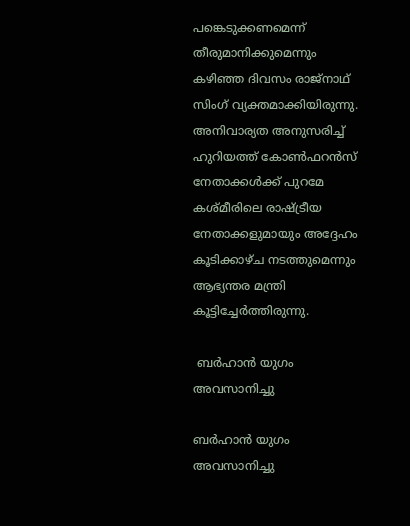പങ്കെടുക്കണമെന്ന് തീരുമാനിക്കുമെന്നും കഴിഞ്ഞ ദിവസം രാജ്നാഥ് സിംഗ് വ്യക്തമാക്കിയിരുന്നു. അനിവാര്യത അനുസരിച്ച് ഹുറിയത്ത് കോണ്‍ഫറന്‍സ് നേതാക്കള്‍ക്ക് പുറമേ കശ്മീരിലെ രാഷ്ട്രീയ നേതാക്കളുമായും അദ്ദേഹം കൂടിക്കാഴ്ച നടത്തുമെന്നും ആഭ്യന്തര മന്ത്രി കൂട്ടിച്ചേര്‍ത്തിരുന്നു.

 ബര്‍ഹാന്‍ യുഗം അവസാനിച്ചു

ബര്‍ഹാന്‍ യുഗം അവസാനിച്ചു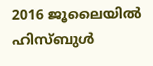2016 ജൂലൈയില്‍ ഹിസ്ബുള്‍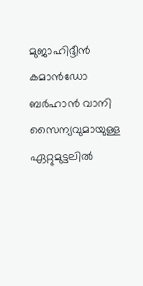മുജാഹിദ്ദീന്‍ കമാന്‍ഡ‍ോ ബര്‍ഹാന്‍ വാനി സൈന്യവുമായുള്ള ഏറ്റുമുട്ടലില്‍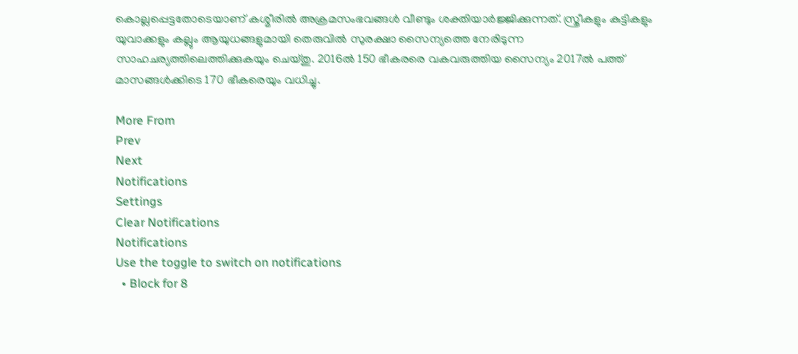കൊല്ലപ്പെട്ടതോടെയാണ് കശ്മീരില്‍ അക്രമസംഭവങ്ങള്‍ വീണ്ടും ശക്തിയാര്‍ജ്ജിക്കുന്നത്. സ്ത്രീകളും കുട്ടികളും യുവാക്കളും കല്ലും ആയുധങ്ങളുമായി തെരുവില്‍ സുരക്ഷാ സൈന്യത്തെ നേരിടുന്ന സാഹചര്യത്തിലെത്തിക്കുകയും ചെയ്തു. 2016ല്‍ 150 ഭീകരരെ വകവരുത്തിയ സൈന്യം 2017ല്‍ പത്ത് മാസങ്ങള്‍ക്കിടെ 170 ഭീകരെയും വധിച്ചു.

More From
Prev
Next
Notifications
Settings
Clear Notifications
Notifications
Use the toggle to switch on notifications
  • Block for 8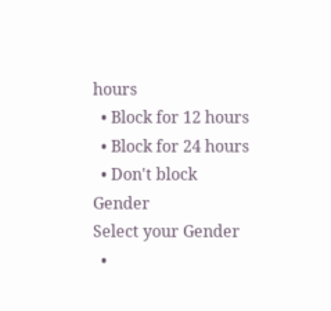hours
  • Block for 12 hours
  • Block for 24 hours
  • Don't block
Gender
Select your Gender
  •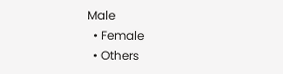Male
  • Female
  • Others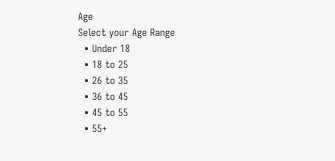Age
Select your Age Range
  • Under 18
  • 18 to 25
  • 26 to 35
  • 36 to 45
  • 45 to 55
  • 55+